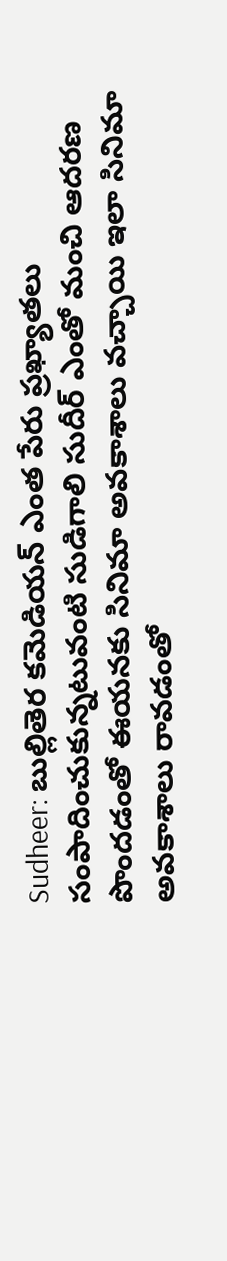Sudheer: బుల్లితెర కమెడియన్ ఎంత పేరు ప్రఖ్యాతలు సంపాదించుకున్నటువంటి సుడిగాలి సుదీర్ ఎంతో మంచి ఆదరణ పొందడంతో ఈయనకు సినిమా అవకాశాలు వచ్చాయి ఇలా సినిమా అవకాశాలు రావడంతో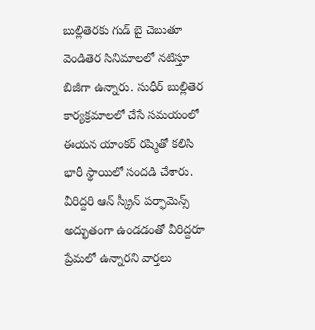బుల్లితెరకు గుడ్ బై చెబుతూ వెండితెర సినిమాలలో నటిస్తూ బిజీగా ఉన్నారు. సుధీర్ బుల్లితెర కార్యక్రమాలలో చేసే సమయంలో ఈయన యాంకర్ రష్మితో కలిసి భారీ స్థాయిలో సందడి చేశారు.
వీరిద్దరి ఆన్ స్క్రీన్ పర్ఫామెన్స్ అద్భుతంగా ఉండడంతో వీరిద్దరూ ప్రేమలో ఉన్నారని వార్తలు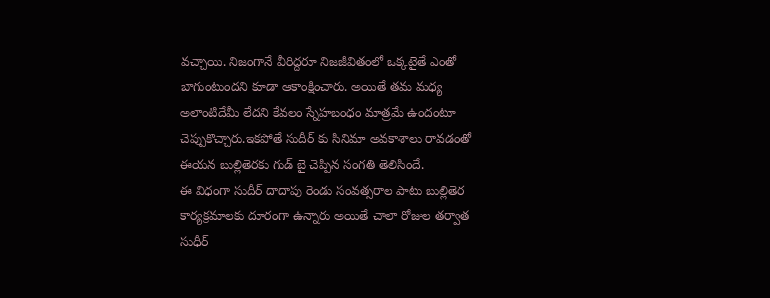వచ్చాయి. నిజంగానే వీరిద్దరూ నిజజీవితంలో ఒక్కటైతే ఎంతో బాగుంటుందని కూడా ఆకాంక్షించారు. అయితే తమ మధ్య అలాంటిదేమీ లేదని కేవలం స్నేహబంధం మాత్రమే ఉందంటూ చెప్పుకొచ్చారు.ఇకపోతే సుదీర్ కు సినిమా అవకాశాలు రావడంతో ఈయన బుల్లితెరకు గుడ్ బై చెప్పిన సంగతి తెలిసిందే.
ఈ విధంగా సుదీర్ దాదాపు రెండు సంవత్సరాల పాటు బుల్లితెర కార్యక్రమాలకు దూరంగా ఉన్నారు అయితే చాలా రోజుల తర్వాత సుధీర్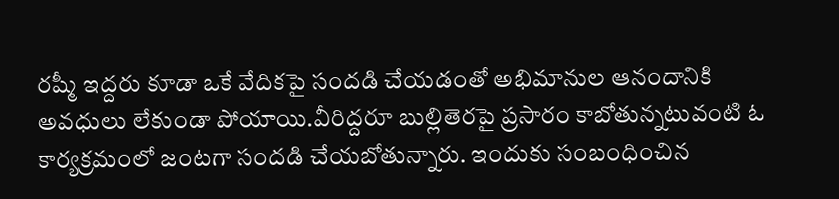రష్మీ ఇద్దరు కూడా ఒకే వేదికపై సందడి చేయడంతో అభిమానుల ఆనందానికి అవధులు లేకుండా పోయాయి.వీరిద్దరూ బుల్లితెరపై ప్రసారం కాబోతున్నటువంటి ఓ కార్యక్రమంలో జంటగా సందడి చేయబోతున్నారు. ఇందుకు సంబంధించిన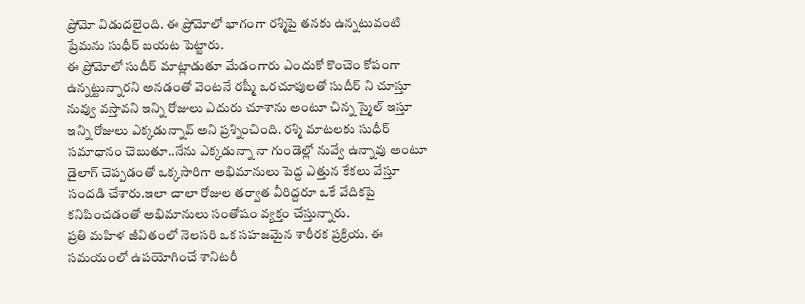ప్రోమో విడుదలైంది. ఈ ప్రోమోలో భాగంగా రశ్మిపై తనకు ఉన్నటువంటి ప్రేమను సుధీర్ బయట పెట్టారు.
ఈ ప్రోమోలో సుదీర్ మాట్లాడుతూ మేడంగారు ఎందుకో కొంచెం కోపంగా ఉన్నట్టున్నారని అనడంతో వెంటనే రష్మీ ఒరచూపులతో సుదీర్ ని చూస్తూ నువ్వు వస్తావని ఇన్ని రోజులు ఎదురు చూశాను అంటూ చిన్న స్మైల్ ఇస్తూ ఇన్ని రోజులు ఎక్కడున్నావ్ అని ప్రశ్నించింది. రశ్మి మాటలకు సుధీర్ సమాధానం చెబుతూ..నేను ఎక్కడున్నా నా గుండెల్లో నువ్వే ఉన్నావు అంటూ డైలాగ్ చెప్పడంతో ఒక్కసారిగా అభిమానులు పెద్ద ఎత్తున కేకలు వేస్తూ సందడి చేశారు.ఇలా చాలా రోజుల తర్వాత వీరిద్దరూ ఒకే వేదికపై కనిపించడంతో అభిమానులు సంతోషం వ్యక్తం చేస్తున్నారు.
ప్రతి మహిళ జీవితంలో నెలసరి ఒక సహజమైన శారీరక ప్రక్రియ. ఈ సమయంలో ఉపయోగించే శానిటరీ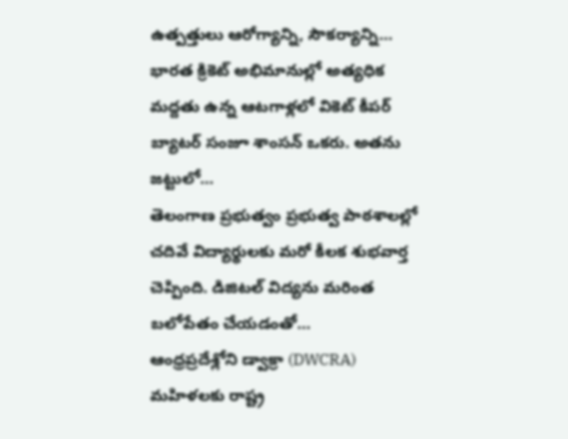ఉత్పత్తులు ఆరోగ్యాన్ని, సౌకర్యాన్ని…
భారత క్రికెట్ అభిమానుల్లో అత్యధిక మద్దతు ఉన్న ఆటగాళ్లలో వికెట్ కీపర్ బ్యాటర్ సంజూ శాంసన్ ఒకరు. అతను జట్టులో…
తెలంగాణ ప్రభుత్వం ప్రభుత్వ పాఠశాలల్లో చదివే విద్యార్థులకు మరో కీలక శుభవార్త చెప్పింది. డిజిటల్ విద్యను మరింత బలోపేతం చేయడంతో…
ఆంధ్రప్రదేశ్లోని డ్వాక్రా (DWCRA) మహిళలకు రాష్ట్ర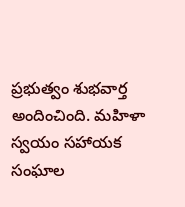ప్రభుత్వం శుభవార్త అందించింది. మహిళా స్వయం సహాయక సంఘాల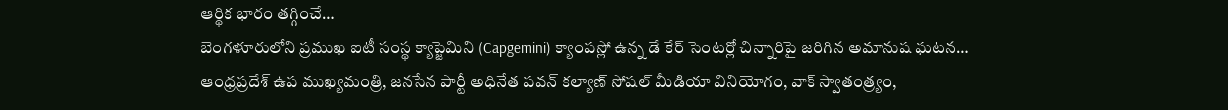ఆర్థిక భారం తగ్గించే…
బెంగళూరులోని ప్రముఖ ఐటీ సంస్థ క్యాప్జెమిని (Capgemini) క్యాంపస్లో ఉన్న డే కేర్ సెంటర్లో చిన్నారిపై జరిగిన అమానుష ఘటన…
ఆంధ్రప్రదేశ్ ఉప ముఖ్యమంత్రి, జనసేన పార్టీ అధినేత పవన్ కల్యాణ్ సోషల్ మీడియా వినియోగం, వాక్ స్వాతంత్ర్యం,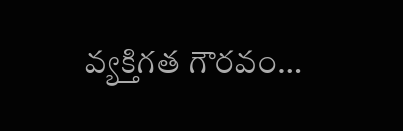వ్యక్తిగత గౌరవం…